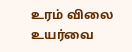உரம் விலை உயர்வை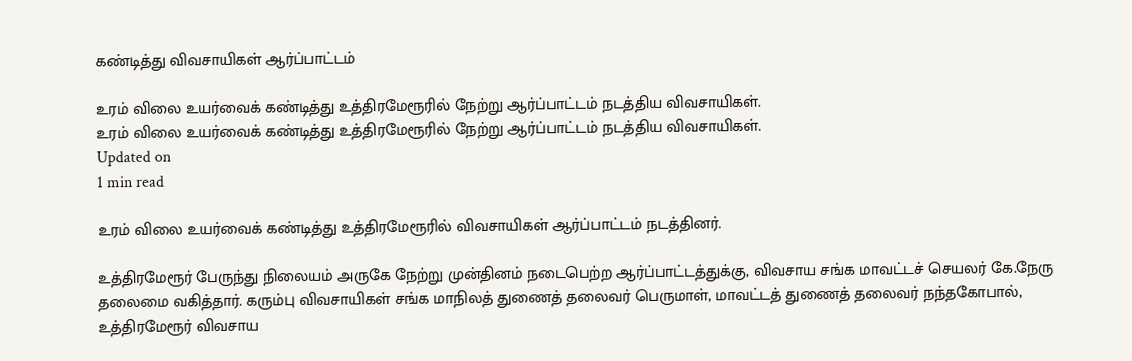கண்டித்து விவசாயிகள் ஆர்ப்பாட்டம்

உரம் விலை உயர்வைக் கண்டித்து உத்திரமேரூரில் நேற்று ஆர்ப்பாட்டம் நடத்திய விவசாயிகள்.
உரம் விலை உயர்வைக் கண்டித்து உத்திரமேரூரில் நேற்று ஆர்ப்பாட்டம் நடத்திய விவசாயிகள்.
Updated on
1 min read

உரம் விலை உயர்வைக் கண்டித்து உத்திரமேரூரில் விவசாயிகள் ஆர்ப்பாட்டம் நடத்தினர்.

உத்திரமேரூர் பேருந்து நிலையம் அருகே நேற்று முன்தினம் நடைபெற்ற ஆர்ப்பாட்டத்துக்கு, விவசாய சங்க மாவட்டச் செயலர் கே.நேரு தலைமை வகித்தார். கரும்பு விவசாயிகள் சங்க மாநிலத் துணைத் தலைவர் பெருமாள், மாவட்டத் துணைத் தலைவர் நந்தகோபால், உத்திரமேரூர் விவசாய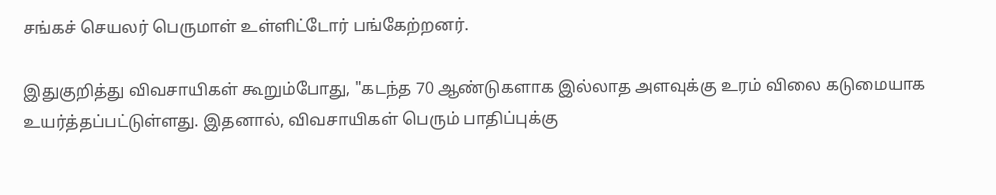சங்கச் செயலர் பெருமாள் உள்ளிட்டோர் பங்கேற்றனர்.

இதுகுறித்து விவசாயிகள் கூறும்போது, "கடந்த 70 ஆண்டுகளாக இல்லாத அளவுக்கு உரம் விலை கடுமையாக உயர்த்தப்பட்டுள்ளது. இதனால், விவசாயிகள் பெரும் பாதிப்புக்கு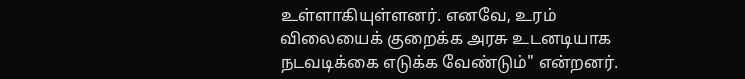உள்ளாகியுள்ளனர். எனவே, உரம் விலையைக் குறைக்க அரசு உடனடியாக நடவடிக்கை எடுக்க வேண்டும்" என்றனர்.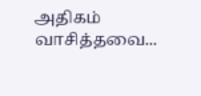அதிகம் வாசித்தவை...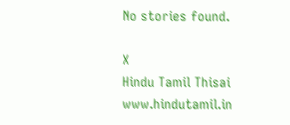No stories found.

X
Hindu Tamil Thisai
www.hindutamil.in